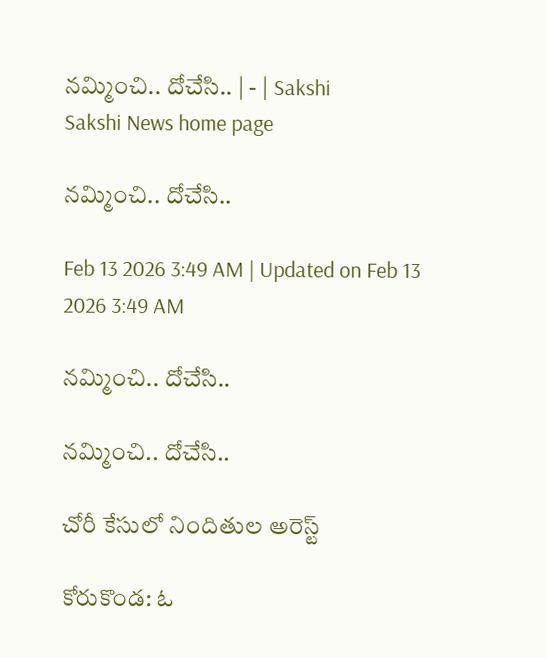నమ్మించి.. దోచేసి.. | - | Sakshi
Sakshi News home page

నమ్మించి.. దోచేసి..

Feb 13 2026 3:49 AM | Updated on Feb 13 2026 3:49 AM

నమ్మించి.. దోచేసి..

నమ్మించి.. దోచేసి..

చోరీ కేసులో నిందితుల అరెస్ట్‌

కోరుకొండ: ఓ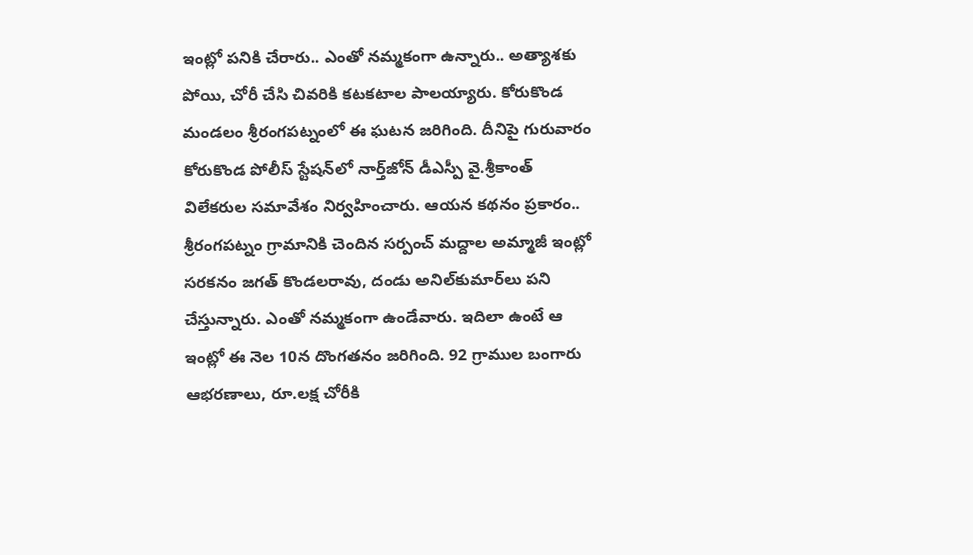ఇంట్లో పనికి చేరారు.. ఎంతో నమ్మకంగా ఉన్నారు.. అత్యాశకు పోయి, చోరీ చేసి చివరికి కటకటాల పాలయ్యారు. కోరుకొండ మండలం శ్రీరంగపట్నంలో ఈ ఘటన జరిగింది. దీనిపై గురువారం కోరుకొండ పోలీస్‌ స్టేషన్‌లో నార్త్‌జోన్‌ డీఎస్పీ వై.శ్రీకాంత్‌ విలేకరుల సమావేశం నిర్వహించారు. ఆయన కథనం ప్రకారం.. శ్రీరంగపట్నం గ్రామానికి చెందిన సర్పంచ్‌ మద్దాల అమ్మాజీ ఇంట్లో సరకనం జగత్‌ కొండలరావు, దండు అనిల్‌కుమార్‌లు పని చేస్తున్నారు. ఎంతో నమ్మకంగా ఉండేవారు. ఇదిలా ఉంటే ఆ ఇంట్లో ఈ నెల 10న దొంగతనం జరిగింది. 92 గ్రాముల బంగారు ఆభరణాలు, రూ.లక్ష చోరీకి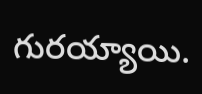గురయ్యాయి.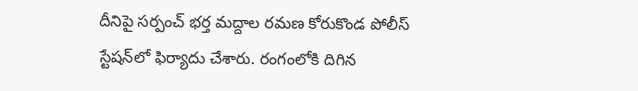దీనిపై సర్పంచ్‌ భర్త మద్దాల రమణ కోరుకొండ పోలీస్‌ స్టేషన్‌లో ఫిర్యాదు చేశారు. రంగంలోకి దిగిన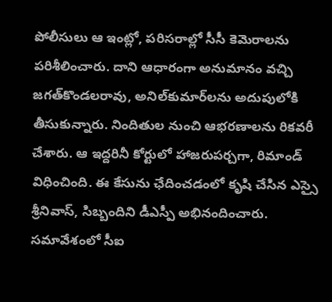పోలీసులు ఆ ఇంట్లో, పరిసరాల్లో సీసీ కెమెరాలను పరిశీలించారు. దాని ఆధారంగా అనుమానం వచ్చి జగత్‌కొండలరావు, అనిల్‌కుమార్‌లను అదుపులోకి తీసుకున్నారు. నిందితుల నుంచి ఆభరణాలను రికవరీ చేశారు. ఆ ఇద్దరినీ కోర్టులో హాజరుపర్చగా, రిమాండ్‌ విధించింది. ఈ కేసును ఛేదించడంలో కృషి చేసిన ఎస్సై శ్రీనివాస్‌, సిబ్బందిని డీఎస్పీ అభినందించారు. సమావేశంలో సీఐ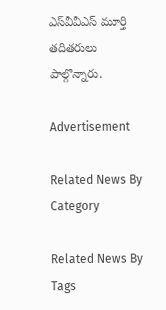ఎస్‌వీవీఎస్‌ మూర్తి తదితరులు పాల్గొన్నారు.

Advertisement

Related News By Category

Related News By Tags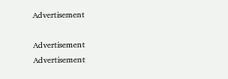Advertisement

Advertisement
Advertisement